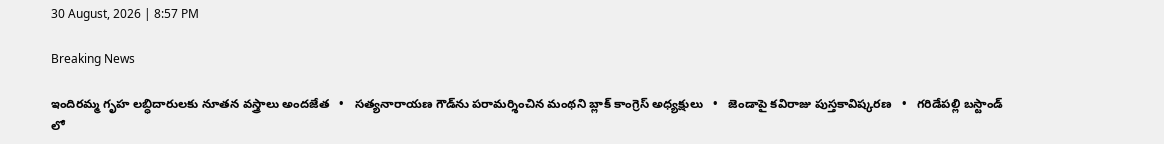30 August, 2026 | 8:57 PM

Breaking News

ఇందిరమ్మ గృహ లబ్ధిదారులకు నూతన వస్త్రాలు అందజేత   •   సత్యనారాయణ గౌడ్‌ను పరామర్శించిన మంథని బ్లాక్ కాంగ్రెస్ అధ్యక్షులు   •   జెండాపై కవిరాజు పుస్తకావిష్కరణ   •   గరిడేపల్లి బస్టాండ్ లో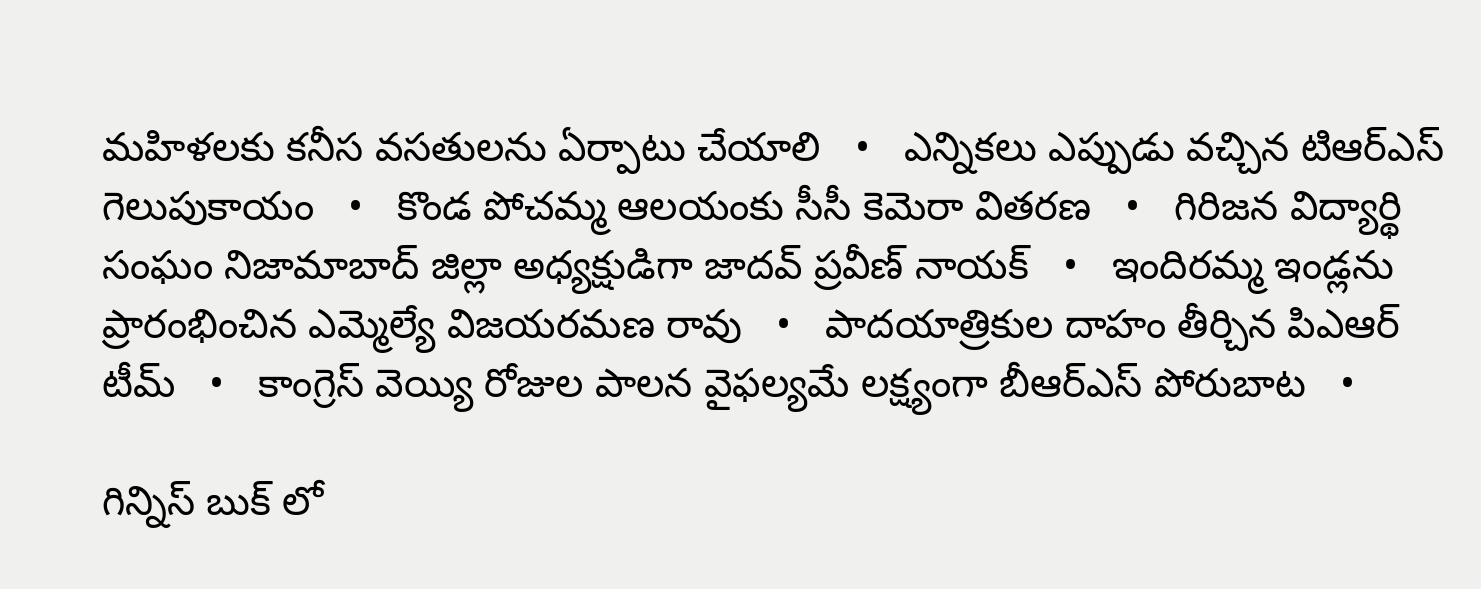మహిళలకు కనీస వసతులను ఏర్పాటు చేయాలి   •   ఎన్నికలు ఎప్పుడు వచ్చిన టిఆర్ఎస్ గెలుపుకాయం   •   కొండ పోచమ్మ ఆలయంకు సీసీ కెమెరా వితరణ   •   గిరిజన విద్యార్థి సంఘం నిజామాబాద్ జిల్లా అధ్యక్షుడిగా జాదవ్ ప్రవీణ్ నాయక్   •   ఇందిరమ్మ ఇండ్లను ప్రారంభించిన ఎమ్మెల్యే విజయరమణ రావు   •   పాదయాత్రికుల దాహం తీర్చిన పిఎఆర్ టీమ్   •   కాంగ్రెస్ వెయ్యి రోజుల పాలన వైఫల్యమే లక్ష్యంగా బీఆర్ఎస్ పోరుబాట   •

గిన్నిస్ బుక్ లో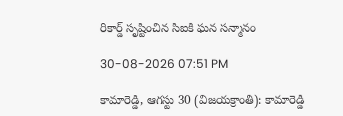రికార్డ్ సృష్టించిన సిఐకి ఘన సన్మానం

30-08-2026 07:51 PM

కామారెడ్డి, ఆగస్టు 30 (విజయక్రాంతి): కామారెడ్డి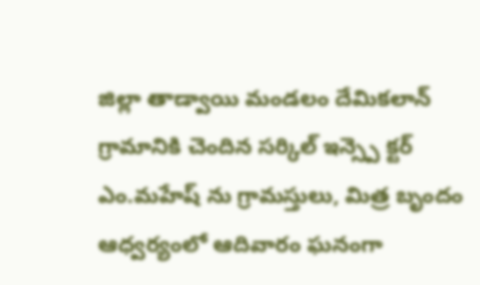జిల్లా తాడ్వాయి మండలం దేమికలాన్ గ్రామానికి చెందిన సర్కిల్ ఇన్స్పె క్టర్ ఎం.మహేష్ ను గ్రామస్తులు, మిత్ర బృందం ఆధ్వర్యంలో ఆదివారం ఘనంగా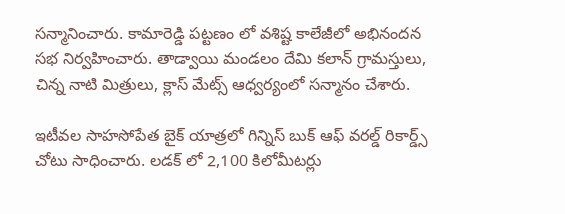సన్మానించారు. కామారెడ్డి పట్టణం లో వశిష్ట కాలేజీలో అభినందన సభ నిర్వహించారు. తాడ్వాయి మండలం దేమి కలాన్ గ్రామస్తులు, చిన్న నాటి మిత్రులు, క్లాస్ మేట్స్ ఆధ్వర్యంలో సన్మానం చేశారు.

ఇటీవల సాహసోపేత బైక్ యాత్రలో గిన్నిస్ బుక్ ఆఫ్ వరల్డ్ రికార్డ్స్ చోటు సాధించారు. లడక్ లో 2,100 కిలోమీటర్లు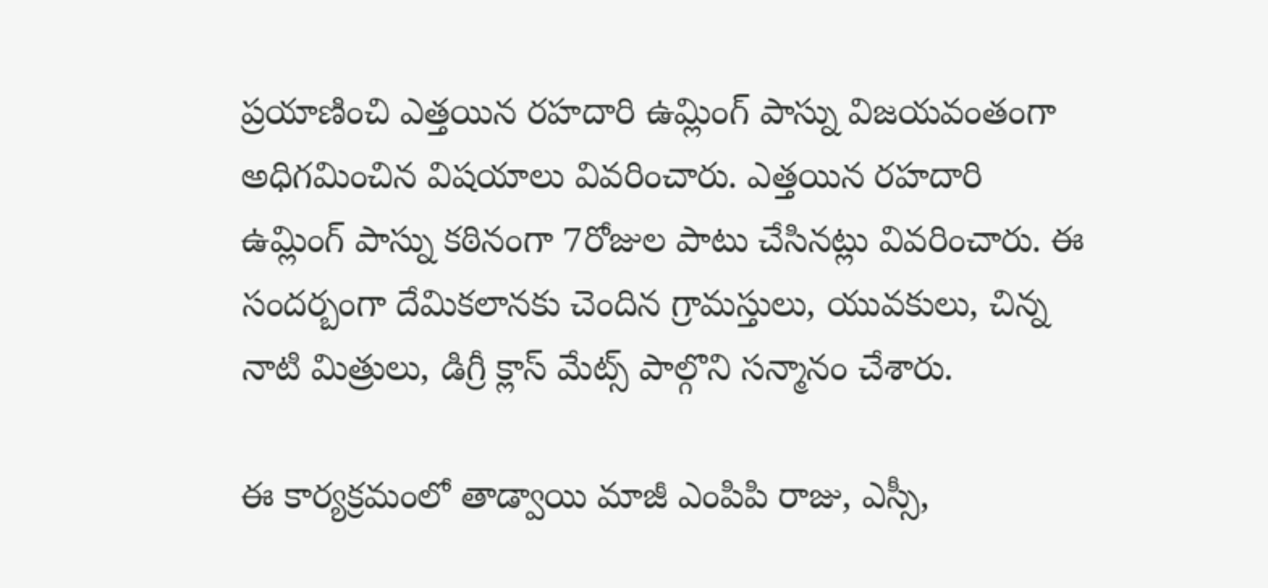ప్రయాణించి ఎత్తయిన రహదారి ఉమ్లింగ్ పాస్ను విజయవంతంగా అధిగమించిన విషయాలు వివరించారు. ఎత్తయిన రహదారి ఉమ్లింగ్ పాస్ను కఠినంగా 7రోజుల పాటు చేసినట్లు వివరించారు. ఈ సందర్బంగా దేమికలానకు చెందిన గ్రామస్తులు, యువకులు, చిన్న నాటి మిత్రులు, డిగ్రీ క్లాస్ మేట్స్ పాల్గొని సన్మానం చేశారు.

ఈ కార్యక్రమంలో తాడ్వాయి మాజీ ఎంపిపి రాజు, ఎస్సీ,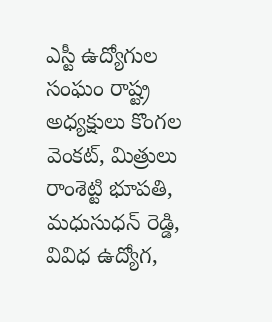ఎస్టీ ఉద్యోగుల సంఘం రాష్ట్ర అధ్యక్షులు కొంగల వెంకట్, మిత్రులు రాంశెట్టి భూపతి, మధుసుధన్ రెడ్డి, వివిధ ఉద్యోగ,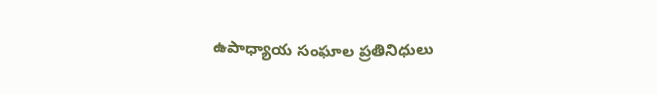ఉపాధ్యాయ సంఘాల ప్రతినిధులు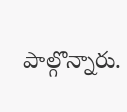పాల్గొన్నారు.